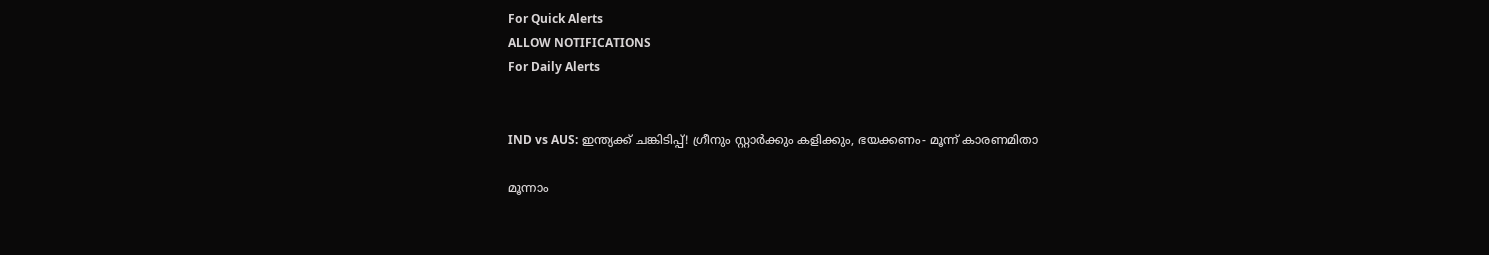For Quick Alerts
ALLOW NOTIFICATIONS
For Daily Alerts


IND vs AUS: ഇന്ത്യക്ക് ചങ്കിടിപ്പ്! ഗ്രീനും സ്റ്റാര്‍ക്കും കളിക്കും, ഭയക്കണം- മൂന്ന് കാരണമിതാ

മൂന്നാം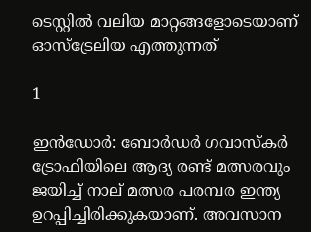ടെസ്റ്റില്‍ വലിയ മാറ്റങ്ങളോടെയാണ് ഓസ്‌ട്രേലിയ എത്തുന്നത്

1

ഇന്‍ഡോര്‍: ബോര്‍ഡര്‍ ഗവാസ്‌കര്‍ ട്രോഫിയിലെ ആദ്യ രണ്ട് മത്സരവും ജയിച്ച് നാല് മത്സര പരമ്പര ഇന്ത്യ ഉറപ്പിച്ചിരിക്കുകയാണ്. അവസാന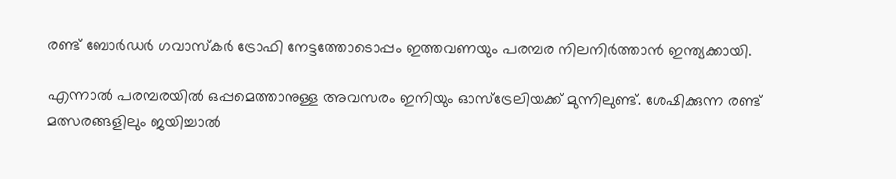രണ്ട് ബോര്‍ഡര്‍ ഗവാസ്‌കര്‍ ട്രോഫി നേട്ടത്തോടൊപ്പം ഇത്തവണയും പരമ്പര നിലനിര്‍ത്താന്‍ ഇന്ത്യക്കായി.

എന്നാല്‍ പരമ്പരയില്‍ ഒപ്പമെത്താനുള്ള അവസരം ഇനിയും ഓസ്‌ട്രേലിയക്ക് മുന്നിലുണ്ട്. ശേഷിക്കുന്ന രണ്ട് മത്സരങ്ങളിലും ജയിച്ചാല്‍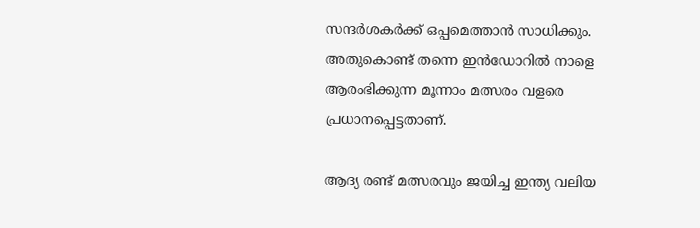സന്ദര്‍ശകര്‍ക്ക് ഒപ്പമെത്താന്‍ സാധിക്കും. അതുകൊണ്ട് തന്നെ ഇന്‍ഡോറില്‍ നാളെ ആരംഭിക്കുന്ന മൂന്നാം മത്സരം വളരെ പ്രധാനപ്പെട്ടതാണ്.

ആദ്യ രണ്ട് മത്സരവും ജയിച്ച ഇന്ത്യ വലിയ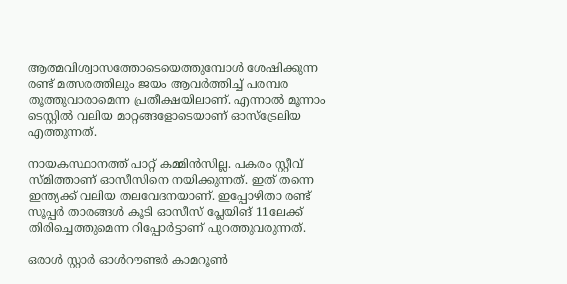ആത്മവിശ്വാസത്തോടെയെത്തുമ്പോള്‍ ശേഷിക്കുന്ന രണ്ട് മത്സരത്തിലും ജയം ആവര്‍ത്തിച്ച് പരമ്പര തൂത്തുവാരാമെന്ന പ്രതീക്ഷയിലാണ്. എന്നാല്‍ മൂന്നാം ടെസ്റ്റില്‍ വലിയ മാറ്റങ്ങളോടെയാണ് ഓസ്‌ട്രേലിയ എത്തുന്നത്.

നായകസ്ഥാനത്ത് പാറ്റ് കമ്മിന്‍സില്ല. പകരം സ്റ്റീവ് സ്മിത്താണ് ഓസീസിനെ നയിക്കുന്നത്. ഇത് തന്നെ ഇന്ത്യക്ക് വലിയ തലവേദനയാണ്. ഇപ്പോഴിതാ രണ്ട് സൂപ്പര്‍ താരങ്ങള്‍ കൂടി ഓസീസ് പ്ലേയിങ് 11ലേക്ക് തിരിച്ചെത്തുമെന്ന റിപ്പോര്‍ട്ടാണ് പുറത്തുവരുന്നത്.

ഒരാള്‍ സ്റ്റാര്‍ ഓള്‍റൗണ്ടര്‍ കാമറൂണ്‍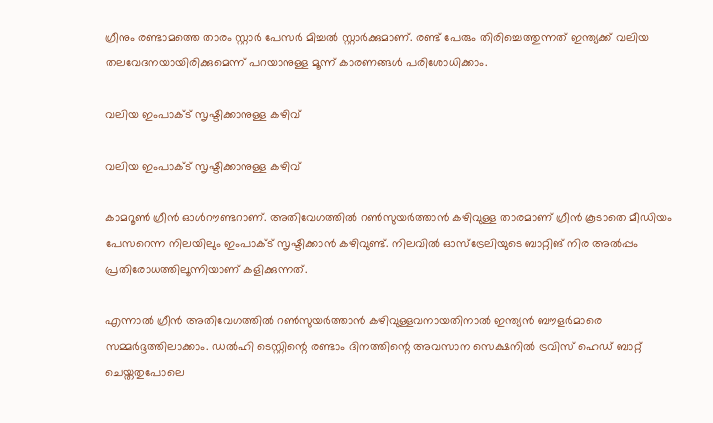ഗ്രീനും രണ്ടാമത്തെ താരം സ്റ്റാര്‍ പേസര്‍ മിച്ചല്‍ സ്റ്റാര്‍ക്കുമാണ്. രണ്ട് പേരും തിരിച്ചെത്തുന്നത് ഇന്ത്യക്ക് വലിയ തലവേദനയായിരിക്കുമെന്ന് പറയാനുള്ള മൂന്ന് കാരണങ്ങള്‍ പരിശോധിക്കാം.

വലിയ ഇംപാക്ട് സൃഷ്ടിക്കാനുള്ള കഴിവ്

വലിയ ഇംപാക്ട് സൃഷ്ടിക്കാനുള്ള കഴിവ്

കാമറൂണ്‍ ഗ്രീന്‍ ഓള്‍റൗണ്ടറാണ്. അതിവേഗത്തില്‍ റണ്‍സുയര്‍ത്താന്‍ കഴിവുള്ള താരമാണ് ഗ്രീന്‍ കൂടാതെ മീഡിയം പേസറെന്ന നിലയിലും ഇംപാക്ട് സൃഷ്ടിക്കാന്‍ കഴിവുണ്ട്. നിലവില്‍ ഓസ്‌ട്രേലിയുടെ ബാറ്റിങ് നിര അല്‍പ്പം പ്രതിരോധത്തിലൂന്നിയാണ് കളിക്കുന്നത്.

എന്നാല്‍ ഗ്രീന്‍ അതിവേഗത്തില്‍ റണ്‍സുയര്‍ത്താന്‍ കഴിവുള്ളവനായതിനാല്‍ ഇന്ത്യന്‍ ബൗളര്‍മാരെ സമ്മര്‍ദ്ദത്തിലാക്കാം. ഡല്‍ഹി ടെസ്റ്റിന്റെ രണ്ടാം ദിനത്തിന്റെ അവസാന സെക്ഷനില്‍ ട്രവിസ് ഹെഡ് ബാറ്റ് ചെയ്തതുപോലെ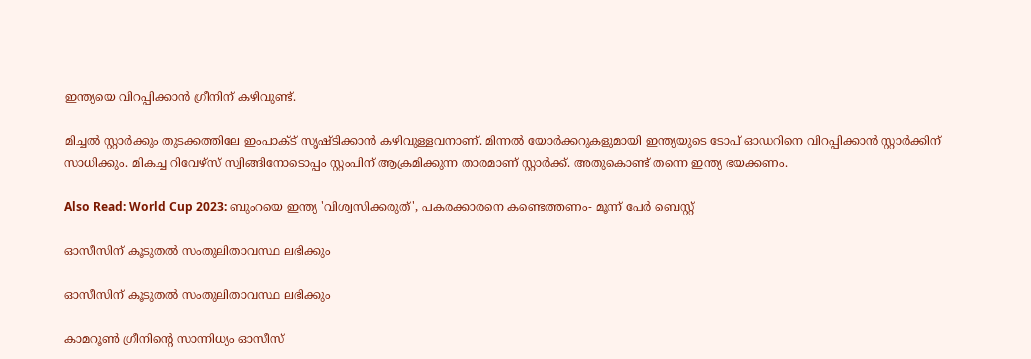ഇന്ത്യയെ വിറപ്പിക്കാന്‍ ഗ്രീനിന് കഴിവുണ്ട്.

മിച്ചല്‍ സ്റ്റാര്‍ക്കും തുടക്കത്തിലേ ഇംപാക്ട് സൃഷ്ടിക്കാന്‍ കഴിവുള്ളവനാണ്. മിന്നല്‍ യോര്‍ക്കറുകളുമായി ഇന്ത്യയുടെ ടോപ് ഓഡറിനെ വിറപ്പിക്കാന്‍ സ്റ്റാര്‍ക്കിന് സാധിക്കും. മികച്ച റിവേഴ്‌സ് സ്വിങ്ങിനോടൊപ്പം സ്റ്റംപിന് ആക്രമിക്കുന്ന താരമാണ് സ്റ്റാര്‍ക്ക്. അതുകൊണ്ട് തന്നെ ഇന്ത്യ ഭയക്കണം.

Also Read: World Cup 2023: ബുംറയെ ഇന്ത്യ 'വിശ്വസിക്കരുത്', പകരക്കാരനെ കണ്ടെത്തണം- മൂന്ന് പേര്‍ ബെസ്റ്റ്

ഓസീസിന് കൂടുതല്‍ സംതുലിതാവസ്ഥ ലഭിക്കും

ഓസീസിന് കൂടുതല്‍ സംതുലിതാവസ്ഥ ലഭിക്കും

കാമറൂണ്‍ ഗ്രീനിന്റെ സാന്നിധ്യം ഓസീസ്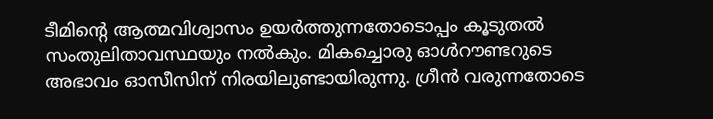ടീമിന്റെ ആത്മവിശ്വാസം ഉയര്‍ത്തുന്നതോടൊപ്പം കൂടുതല്‍ സംതുലിതാവസ്ഥയും നല്‍കും. മികച്ചൊരു ഓള്‍റൗണ്ടറുടെ അഭാവം ഓസീസിന് നിരയിലുണ്ടായിരുന്നു. ഗ്രീന്‍ വരുന്നതോടെ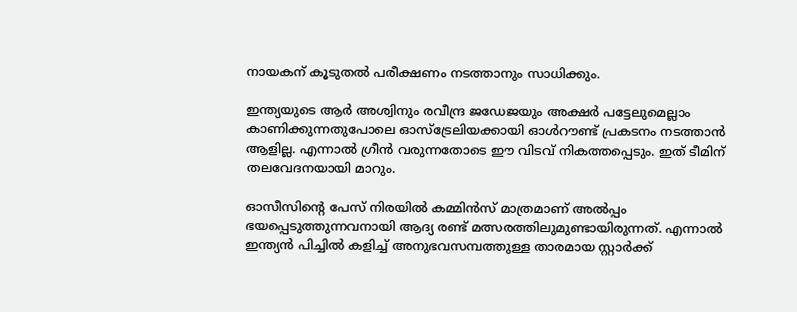നായകന് കൂടുതല്‍ പരീക്ഷണം നടത്താനും സാധിക്കും.

ഇന്ത്യയുടെ ആര്‍ അശ്വിനും രവീന്ദ്ര ജഡേജയും അക്ഷര്‍ പട്ടേലുമെല്ലാം കാണിക്കുന്നതുപോലെ ഓസ്‌ട്രേലിയക്കായി ഓള്‍റൗണ്ട് പ്രകടനം നടത്താന്‍ ആളില്ല. എന്നാല്‍ ഗ്രീന്‍ വരുന്നതോടെ ഈ വിടവ് നികത്തപ്പെടും. ഇത് ടീമിന് തലവേദനയായി മാറും.

ഓസീസിന്റെ പേസ് നിരയില്‍ കമ്മിന്‍സ് മാത്രമാണ് അല്‍പ്പം ഭയപ്പെടുത്തുന്നവനായി ആദ്യ രണ്ട് മത്സരത്തിലുമുണ്ടായിരുന്നത്. എന്നാല്‍ ഇന്ത്യന്‍ പിച്ചില്‍ കളിച്ച് അനുഭവസമ്പത്തുള്ള താരമായ സ്റ്റാര്‍ക്ക്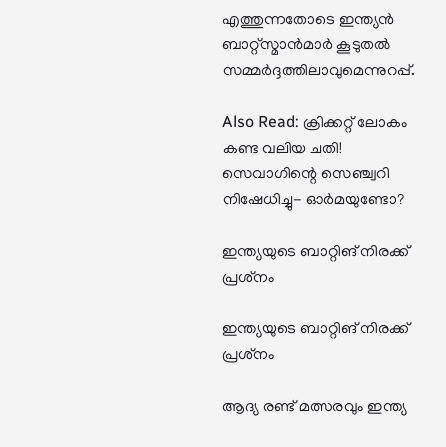എത്തുന്നതോടെ ഇന്ത്യന്‍ ബാറ്റ്‌സ്മാന്‍മാര്‍ കൂടുതല്‍ സമ്മര്‍ദ്ദത്തിലാവുമെന്നുറപ്പ്.

Also Read: ക്രിക്കറ്റ് ലോകം കണ്ട വലിയ ചതി! സെവാഗിന്റെ സെഞ്ച്വറി നിഷേധിച്ചു- ഓര്‍മയുണ്ടോ?

ഇന്ത്യയുടെ ബാറ്റിങ് നിരക്ക് പ്രശ്‌നം

ഇന്ത്യയുടെ ബാറ്റിങ് നിരക്ക് പ്രശ്‌നം

ആദ്യ രണ്ട് മത്സരവും ഇന്ത്യ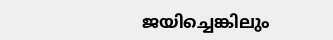ജയിച്ചെങ്കിലും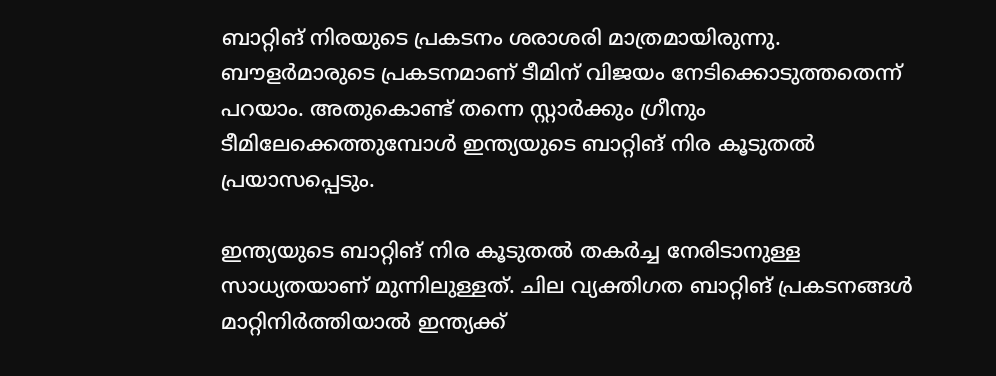ബാറ്റിങ് നിരയുടെ പ്രകടനം ശരാശരി മാത്രമായിരുന്നു. ബൗളര്‍മാരുടെ പ്രകടനമാണ് ടീമിന് വിജയം നേടിക്കൊടുത്തതെന്ന് പറയാം. അതുകൊണ്ട് തന്നെ സ്റ്റാര്‍ക്കും ഗ്രീനും ടീമിലേക്കെത്തുമ്പോള്‍ ഇന്ത്യയുടെ ബാറ്റിങ് നിര കൂടുതല്‍ പ്രയാസപ്പെടും.

ഇന്ത്യയുടെ ബാറ്റിങ് നിര കൂടുതല്‍ തകര്‍ച്ച നേരിടാനുള്ള സാധ്യതയാണ് മുന്നിലുള്ളത്. ചില വ്യക്തിഗത ബാറ്റിങ് പ്രകടനങ്ങള്‍ മാറ്റിനിര്‍ത്തിയാല്‍ ഇന്ത്യക്ക്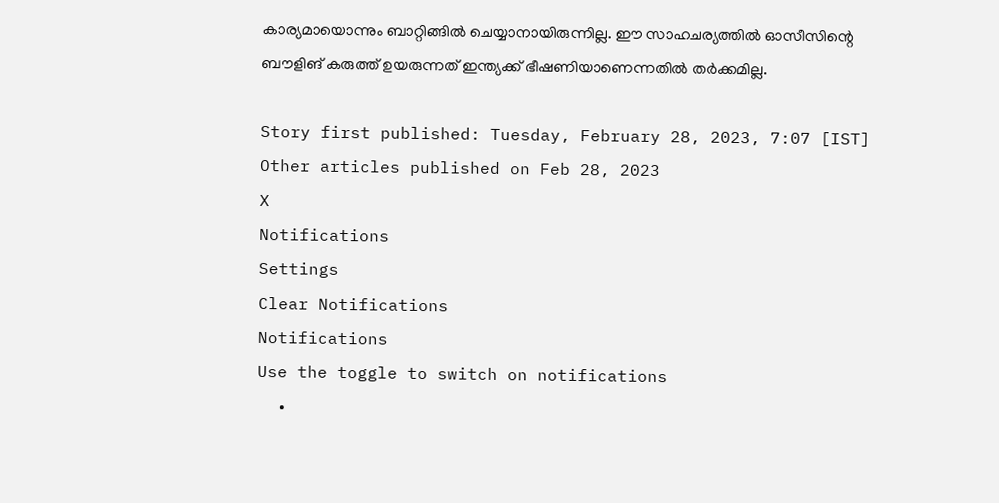കാര്യമായൊന്നും ബാറ്റിങ്ങില്‍ ചെയ്യാനായിരുന്നില്ല. ഈ സാഹചര്യത്തില്‍ ഓസീസിന്റെ ബൗളിങ് കരുത്ത് ഉയരുന്നത് ഇന്ത്യക്ക് ഭീഷണിയാണെന്നതില്‍ തര്‍ക്കമില്ല.

Story first published: Tuesday, February 28, 2023, 7:07 [IST]
Other articles published on Feb 28, 2023
X
Notifications
Settings
Clear Notifications
Notifications
Use the toggle to switch on notifications
  •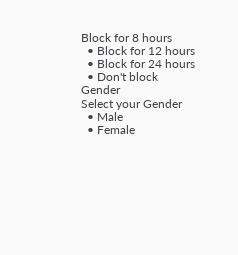Block for 8 hours
  • Block for 12 hours
  • Block for 24 hours
  • Don't block
Gender
Select your Gender
  • Male
  • Female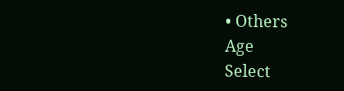• Others
Age
Select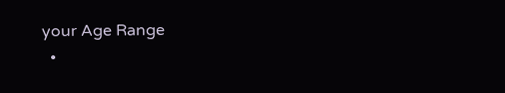your Age Range
  •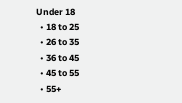Under 18
  • 18 to 25
  • 26 to 35
  • 36 to 45
  • 45 to 55
  • 55+